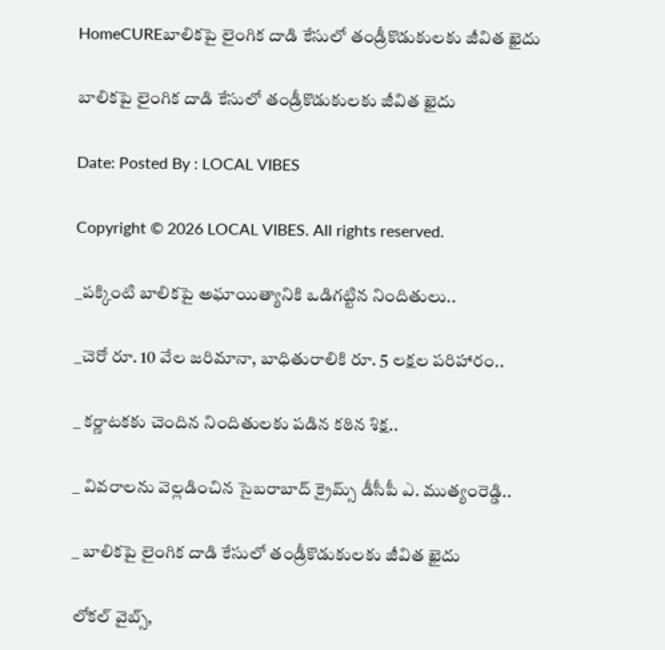HomeCUREబాలికపై లైంగిక దాడి కేసులో తండ్రీకొడుకులకు జీవిత ఖైదు

బాలికపై లైంగిక దాడి కేసులో తండ్రీకొడుకులకు జీవిత ఖైదు

Date: Posted By : LOCAL VIBES

Copyright © 2026 LOCAL VIBES. All rights reserved.

_పక్కింటి బాలికపై అఘాయిత్యానికి ఒడిగట్టిన నిందితులు..

_చెరో రూ. 10 వేల జరిమానా, బాధితురాలికి రూ. 5 లక్షల పరిహారం..

_ కర్ణాటకకు చెందిన నిందితులకు పడిన కఠిన శిక్ష..

_ వివరాలను వెల్లడించిన సైబరాబాద్ క్రైమ్స్ డీసీపీ ఎ. ముత్యంరెడ్డి..

_ బాలికపై లైంగిక దాడి కేసులో తండ్రీకొడుకులకు జీవిత ఖైదు

లోకల్ వైబ్స్,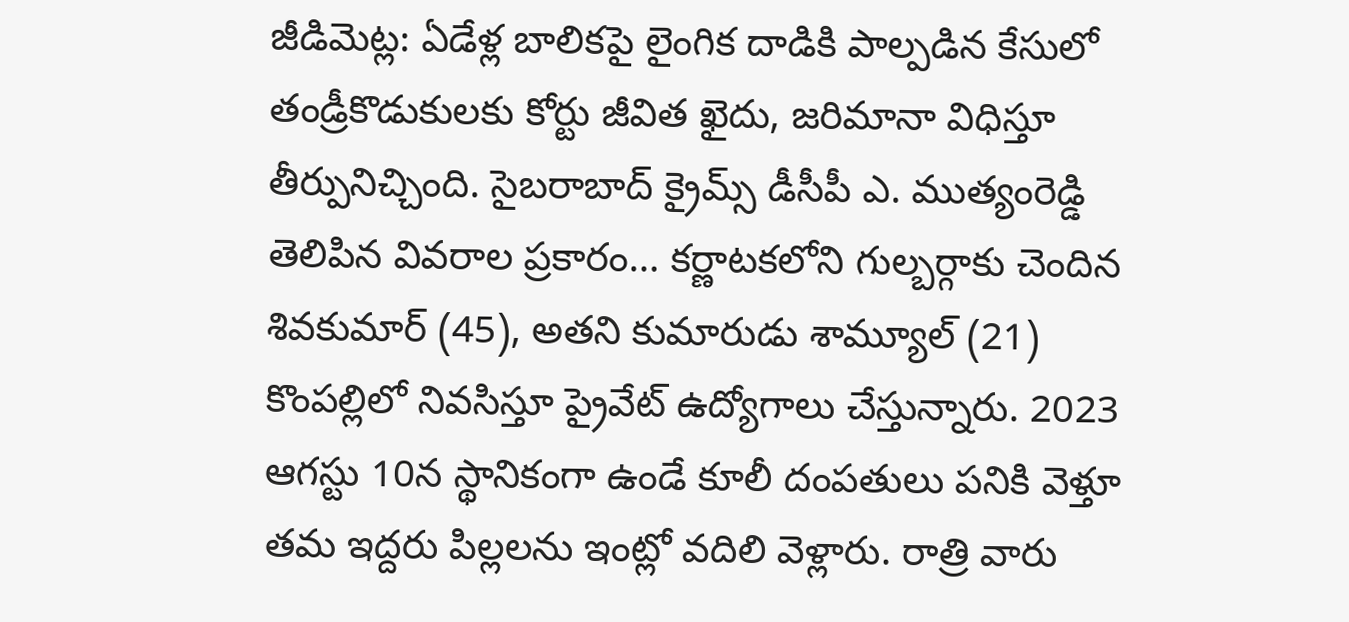జీడిమెట్ల: ఏడేళ్ల బాలికపై లైంగిక దాడికి పాల్పడిన కేసులో తండ్రీకొడుకులకు కోర్టు జీవిత ఖైదు, జరిమానా విధిస్తూ తీర్పునిచ్చింది. సైబరాబాద్ క్రైమ్స్ డీసీపీ ఎ. ముత్యంరెడ్డి తెలిపిన వివరాల ప్రకారం… కర్ణాటకలోని గుల్బర్గాకు చెందిన శివకుమార్ (45), అతని కుమారుడు శామ్యూల్ (21) కొంపల్లిలో నివసిస్తూ ప్రైవేట్ ఉద్యోగాలు చేస్తున్నారు. 2023 ఆగస్టు 10న స్థానికంగా ఉండే కూలీ దంపతులు పనికి వెళ్తూ తమ ఇద్దరు పిల్లలను ఇంట్లో వదిలి వెళ్లారు. రాత్రి వారు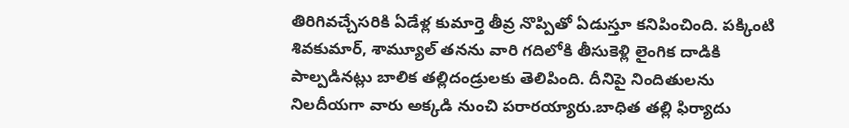తిరిగివచ్చేసరికి ఏడేళ్ల కుమార్తె తీవ్ర నొప్పితో ఏడుస్తూ కనిపించింది. పక్కింటి శివకుమార్, శామ్యూల్ తనను వారి గదిలోకి తీసుకెళ్లి లైంగిక దాడికి పాల్పడినట్లు బాలిక తల్లిదండ్రులకు తెలిపింది. దీనిపై నిందితులను నిలదీయగా వారు అక్కడి నుంచి పరారయ్యారు.బాధిత తల్లి ఫిర్యాదు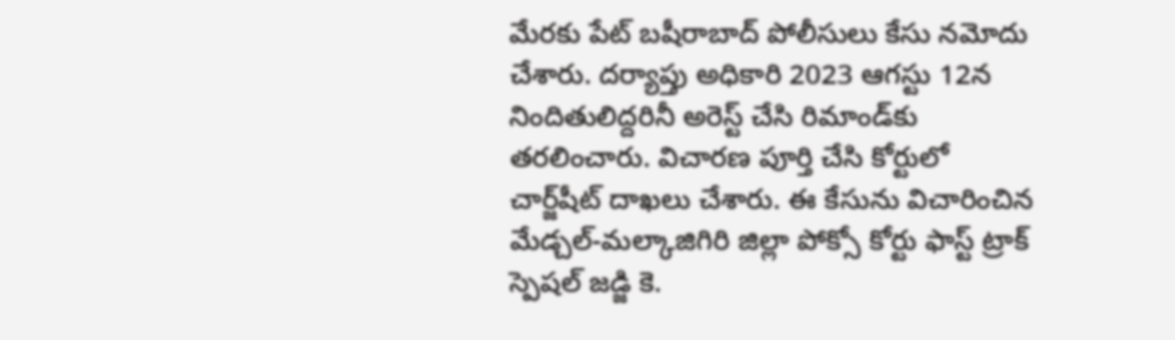మేరకు పేట్ బషీరాబాద్ పోలీసులు కేసు నమోదు చేశారు. దర్యాప్తు అధికారి 2023 ఆగస్టు 12న నిందితులిద్దరినీ అరెస్ట్ చేసి రిమాండ్‌కు తరలించారు. విచారణ పూర్తి చేసి కోర్టులో చార్జ్‌షీట్ దాఖలు చేశారు. ఈ కేసును విచారించిన మేడ్చల్-మల్కాజిగిరి జిల్లా పోక్సో కోర్టు ఫాస్ట్ ట్రాక్ స్పెషల్ జడ్జి కె.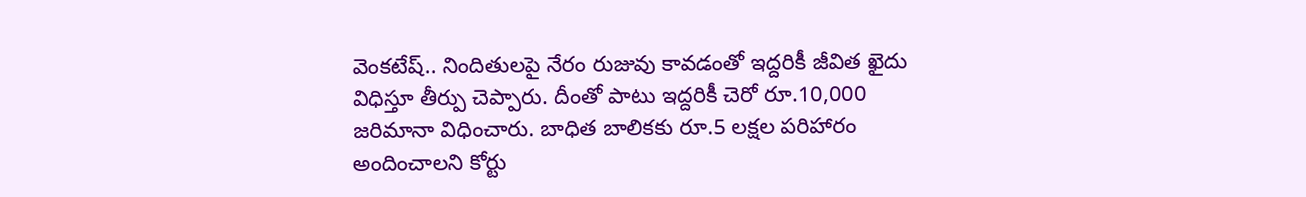వెంకటేష్.. నిందితులపై నేరం రుజువు కావడంతో ఇద్దరికీ జీవిత ఖైదు విధిస్తూ తీర్పు చెప్పారు. దీంతో పాటు ఇద్దరికీ చెరో రూ.10,000 జరిమానా విధించారు. బాధిత బాలికకు రూ.5 లక్షల పరిహారం అందించాలని కోర్టు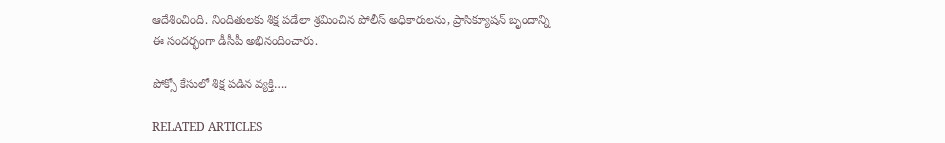ఆదేశించింది. నిందితులకు శిక్ష పడేలా శ్రమించిన పోలీస్ అధికారులను, ప్రాసిక్యూషన్ బృందాన్ని ఈ సందర్భంగా డీసీపీ అభినందించారు.

పోక్సో కేసులో శిక్ష పడిన వ్యక్తి….

RELATED ARTICLES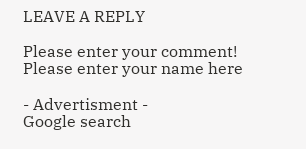LEAVE A REPLY

Please enter your comment!
Please enter your name here

- Advertisment -
Google search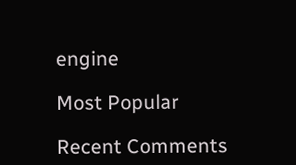engine

Most Popular

Recent Comments